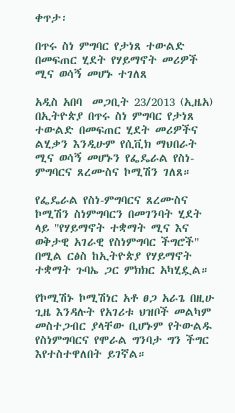ቀጥታ፡

በጥሩ ስነ ምግባር የታነጸ ተውልድ በመፍጠር ሂደት የሃይማኖት መሪዎች ሚና ወሳኝ መሆኑ ተገለጸ

አዲስ አበባ  መጋቢት 23/2013 (ኢዜአ) በኢትዮጵያ በጥሩ ስነ ምግባር የታነጸ ተውልድ በመፍጠር ሂደት መሪዎችና ልሂቃን እንዲሁም የሲቪክ ማህበራት ሚና ወሳኝ መሆኑን የፌዴራል የስነ-ምግባርና ጸረሙስና ኮሚሽን ገለጸ።

የፌዴራል የስነ-ምግባርና ጸረሙስና ኮሚሽን ስነምግባርን በመገንባት ሂደት ላይ "የሃይማኖት ተቋማት ሚና እና ወቅታዊ አገራዊ የስነምግባር ችግሮች" በሚል ርፅስ ከኢትዮጵያ የሃይማኖት ተቋማት ጉባኤ ጋር ምክክር አካሂዷል።

የኮሚሽኑ ኮሚሽነር አቶ ፀጋ አራጌ በዚሁ ጊዜ እንዳሉት የአገሪቱ ህዝቦች መልካም መስተጋብር ያላቸው ቢሆኑም የትውልዱ የስነምግባርና የሞራል ግንባታ ግን ችግር እየተስተዋለበት ይገኛል።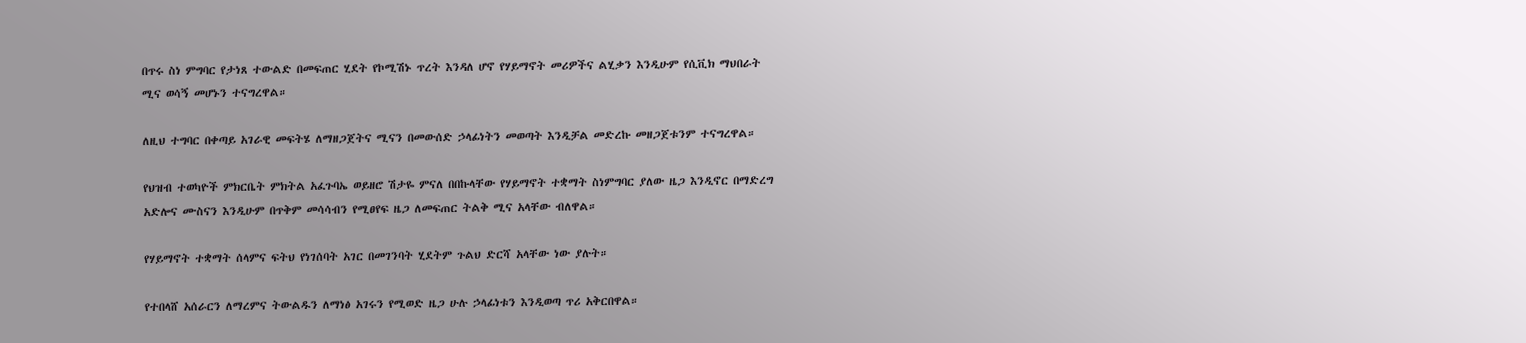በጥሩ ስነ ምግባር የታነጸ ተውልድ በመፍጠር ሂደት የኮሚሽኑ ጥረት እንዳለ ሆኖ የሃይማኖት መሪዎችና ልሂቃን እንዲሁም የሲቪክ ማህበራት ሚና ወሳኝ መሆኑን ተናግረዋል።

ለዚህ ተግባር በቀጣይ አገራዊ መፍትሄ ለማዘጋጀትና ሚናን በመውሰድ ኃላፊነትን መወጣት እንዲቻል መድረኩ መዘጋጀቱንም ተናግረዋል።

የህዝብ ተወካዮች ምክርቤት ምክትል አፈጉባኤ ወይዘሮ ሽታዬ ምናለ በበኩላቸው የሃይማኖት ተቋማት ስነምግባር ያለው ዜጋ እንዲኖር በማድረግ አድሎና ሙስናን እንዲሁም በጥቅም መሳሳብን የሚፀየፍ ዜጋ ለመፍጠር ትልቅ ሚና አላቸው ብለዋል።

የሃይማኖት ተቋማት ሰላምና ፍትህ የነገሰባት አገር በመገንባት ሂደትም ጉልህ ድርሻ አላቸው ነው ያሉት።

የተበላሸ አሰራርን ለማረምና ትውልዱን ለማነፅ አገሩን የሚወድ ዜጋ ሁሉ ኃላፊነቱን እንዲወጣ ጥሪ አቅርበዋል።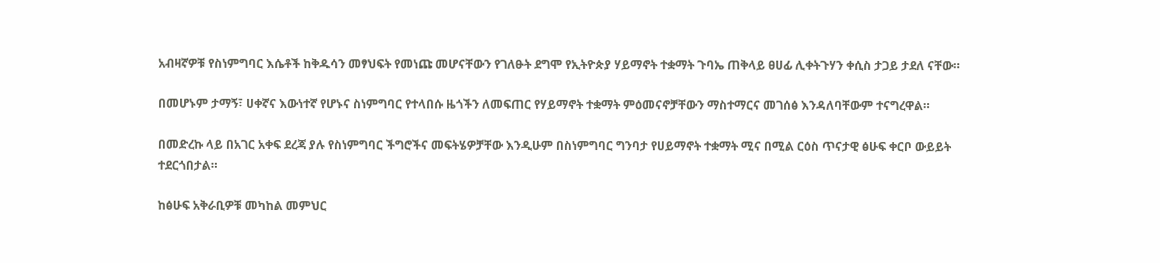አብዛኛዎቹ የስነምግባር እሴቶች ከቅዱሳን መፃህፍት የመነጩ መሆናቸውን የገለፁት ደግሞ የኢትዮጵያ ሃይማኖት ተቋማት ጉባኤ ጠቅላይ ፀሀፊ ሊቀትጉሃን ቀሲስ ታጋይ ታደለ ናቸው።

በመሆኑም ታማኝ፣ ሀቀኛና እውነተኛ የሆኑና ስነምግባር የተላበሱ ዜጎችን ለመፍጠር የሃይማኖት ተቋማት ምዕመናኖቻቸውን ማስተማርና መገሰፅ እንዳለባቸውም ተናግረዋል።

በመድረኩ ላይ በአገር አቀፍ ደረጃ ያሉ የስነምግባር ችግሮችና መፍትሄዎቻቸው እንዲሁም በስነምግባር ግንባታ የሀይማኖት ተቋማት ሚና በሚል ርዕስ ጥናታዊ ፅሁፍ ቀርቦ ውይይት ተደርጎበታል።

ከፅሁፍ አቅራቢዎቹ መካከል መምህር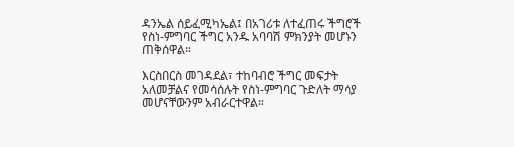ዳንኤል ሰይፈሚካኤል፤ በአገሪቱ ለተፈጠሩ ችግሮች የስነ-ምግባር ችግር አንዱ አባባሽ ምክንያት መሆኑን ጠቅሰዋል።

እርስበርስ መገዳደል፣ ተከባብሮ ችግር መፍታት አለመቻልና የመሳሰሉት የስነ-ምግባር ጉድለት ማሳያ መሆናቸውንም አብራርተዋል።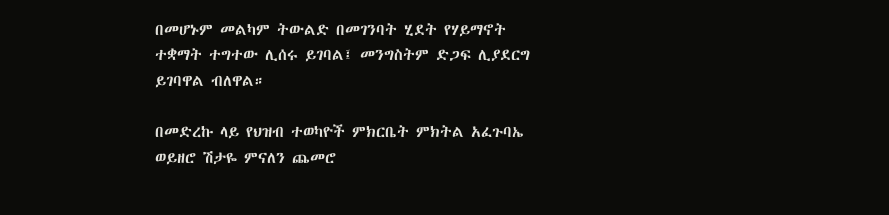በመሆኑም መልካም ትውልድ በመገንባት ሂደት የሃይማኖት ተቋማት ተግተው ሊሰሩ ይገባል፤ መንግስትም ድጋፍ ሊያደርግ ይገባዋል ብለዋል።

በመድረኩ ላይ የህዝብ ተወካዮች ምክርቤት ምክትል አፈጉባኤ ወይዘሮ ሽታዬ ምናለን ጨመሮ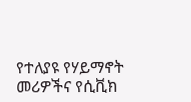የተለያዩ የሃይማኖት መሪዎችና የሲቪክ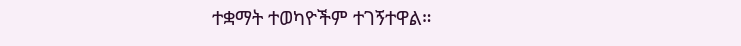ተቋማት ተወካዮችም ተገኝተዋል።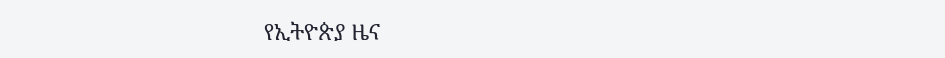የኢትዮጵያ ዜና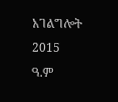አገልግሎት
2015
ዓ.ም